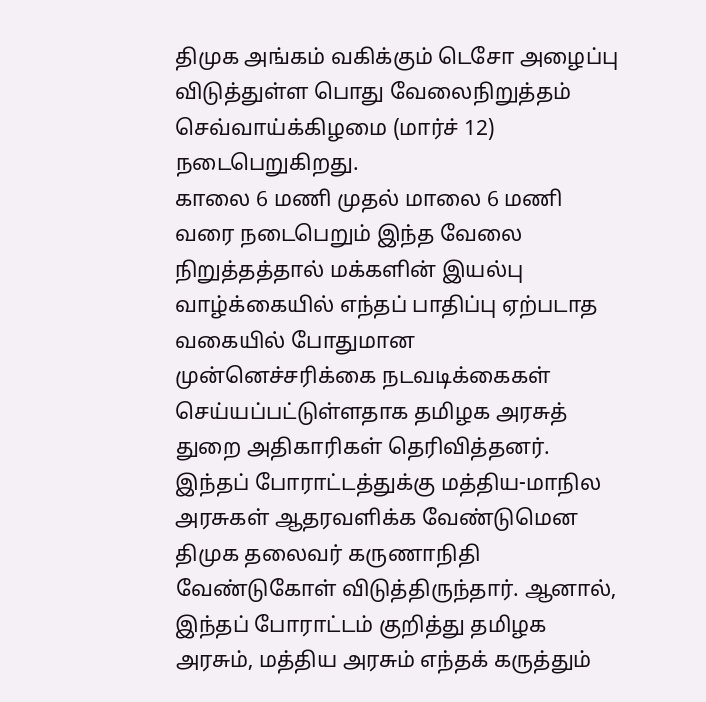திமுக அங்கம் வகிக்கும் டெசோ அழைப்பு விடுத்துள்ள பொது வேலைநிறுத்தம் செவ்வாய்க்கிழமை (மார்ச் 12) நடைபெறுகிறது.
காலை 6 மணி முதல் மாலை 6 மணி வரை நடைபெறும் இந்த வேலை நிறுத்தத்தால் மக்களின் இயல்பு வாழ்க்கையில் எந்தப் பாதிப்பு ஏற்படாத வகையில் போதுமான முன்னெச்சரிக்கை நடவடிக்கைகள் செய்யப்பட்டுள்ளதாக தமிழக அரசுத் துறை அதிகாரிகள் தெரிவித்தனர்.
இந்தப் போராட்டத்துக்கு மத்திய-மாநில அரசுகள் ஆதரவளிக்க வேண்டுமென திமுக தலைவர் கருணாநிதி வேண்டுகோள் விடுத்திருந்தார். ஆனால், இந்தப் போராட்டம் குறித்து தமிழக அரசும், மத்திய அரசும் எந்தக் கருத்தும்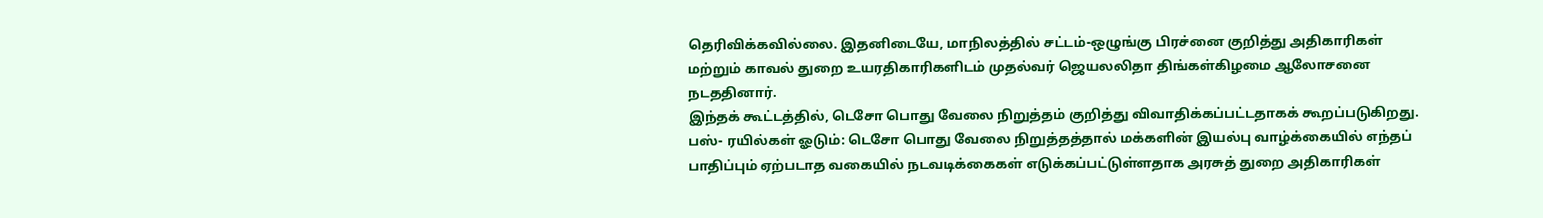தெரிவிக்கவில்லை. இதனிடையே, மாநிலத்தில் சட்டம்-ஒழுங்கு பிரச்னை குறித்து அதிகாரிகள் மற்றும் காவல் துறை உயரதிகாரிகளிடம் முதல்வர் ஜெயலலிதா திங்கள்கிழமை ஆலோசனை நடததினார்.
இந்தக் கூட்டத்தில், டெசோ பொது வேலை நிறுத்தம் குறித்து விவாதிக்கப்பட்டதாகக் கூறப்படுகிறது.
பஸ்- ரயில்கள் ஓடும்: டெசோ பொது வேலை நிறுத்தத்தால் மக்களின் இயல்பு வாழ்க்கையில் எந்தப் பாதிப்பும் ஏற்படாத வகையில் நடவடிக்கைகள் எடுக்கப்பட்டுள்ளதாக அரசுத் துறை அதிகாரிகள்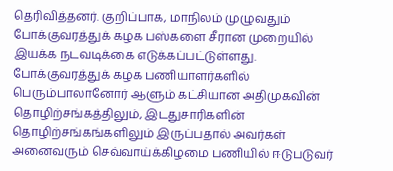தெரிவித்தனர். குறிப்பாக, மாநிலம் முழுவதும் போக்குவரத்துக் கழக பஸ்களை சீரான முறையில் இயக்க நடவடிக்கை எடுக்கப்பட்டுள்ளது.
போக்குவரத்துக் கழக பணியாளர்களில் பெரும்பாலானோர் ஆளும் கட்சியான அதிமுகவின் தொழிற்சங்கத்திலும், இடதுசாரிகளின் தொழிற்சங்கங்களிலும் இருப்பதால் அவர்கள் அனைவரும் செவ்வாய்க்கிழமை பணியில் ஈடுபடுவர்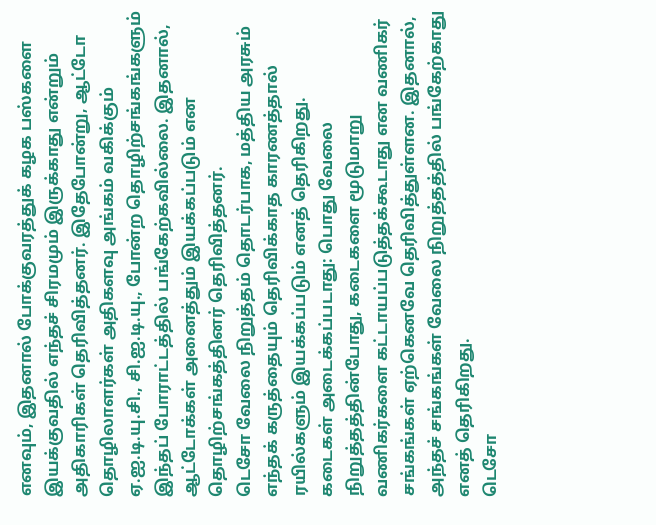எனவும், இதனால் போக்குவரத்துக் கழக பஸ்களை இயக்குவதில் எந்தச் சிரமமும் இருக்காது என்றும் அதிகாரிகள் தெரிவித்தனர். இதேபோன்று, ஆட்டோ தொழிலாளர்கள் அதிகளவு அங்கம் வகிக்கும் ஏ.ஐ.டி.யு.சி., சி.ஐ.டி.யு., போன்ற தொழிற்சங்கங்களும் இந்தப் போராட்டத்தில் பங்கேற்கவில்லை. இதனால், ஆட்டோக்கள் அனைத்தும் இயக்கப்படும் என தொழிற்சங்கத்தினர் தெரிவித்தனர்.
டெசோ வேலை நிறுத்தம் தொடர்பாக, மத்திய அரசும் எந்தக் கருத்தையும் தெரிவிக்காத காரணத்தால் ரயில்களும் இயக்கப்படும் எனத் தெரிகிறது.
கடைகள் அடைக்கப்படாது: பொது வேலை நிறுத்தத்தின்போது, கடைகளை மூடுமாறு வணிகர்களை கட்டாயப்படுத்தக்கூடாது என வணிகர் சங்கங்கள் ஏற்கெனவே தெரிவித்துள்ளன. இதனால், அந்தச் சங்கங்கள் வேலை நிறுத்தத்தில் பங்கேற்காது எனத் தெரிகிறது.
டெசோ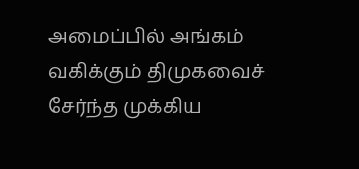அமைப்பில் அங்கம் வகிக்கும் திமுகவைச் சேர்ந்த முக்கிய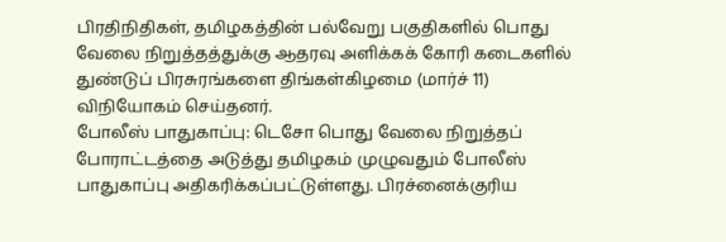பிரதிநிதிகள், தமிழகத்தின் பல்வேறு பகுதிகளில் பொது வேலை நிறுத்தத்துக்கு ஆதரவு அளிக்கக் கோரி கடைகளில் துண்டுப் பிரசுரங்களை திங்கள்கிழமை (மார்ச் 11) விநியோகம் செய்தனர்.
போலீஸ் பாதுகாப்பு: டெசோ பொது வேலை நிறுத்தப் போராட்டத்தை அடுத்து தமிழகம் முழுவதும் போலீஸ் பாதுகாப்பு அதிகரிக்கப்பட்டுள்ளது. பிரச்னைக்குரிய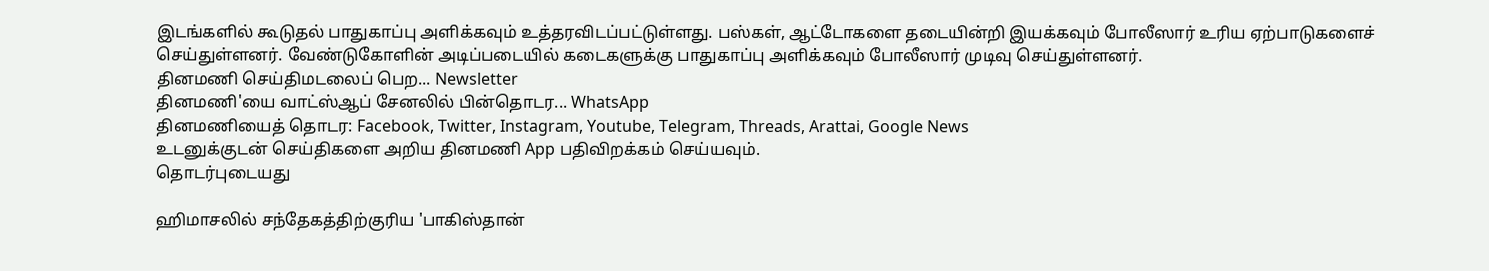இடங்களில் கூடுதல் பாதுகாப்பு அளிக்கவும் உத்தரவிடப்பட்டுள்ளது. பஸ்கள், ஆட்டோகளை தடையின்றி இயக்கவும் போலீஸார் உரிய ஏற்பாடுகளைச் செய்துள்ளனர். வேண்டுகோளின் அடிப்படையில் கடைகளுக்கு பாதுகாப்பு அளிக்கவும் போலீஸார் முடிவு செய்துள்ளனர்.
தினமணி செய்திமடலைப் பெற... Newsletter
தினமணி'யை வாட்ஸ்ஆப் சேனலில் பின்தொடர... WhatsApp
தினமணியைத் தொடர: Facebook, Twitter, Instagram, Youtube, Telegram, Threads, Arattai, Google News
உடனுக்குடன் செய்திகளை அறிய தினமணி App பதிவிறக்கம் செய்யவும்.
தொடர்புடையது

ஹிமாசலில் சந்தேகத்திற்குரிய 'பாகிஸ்தான்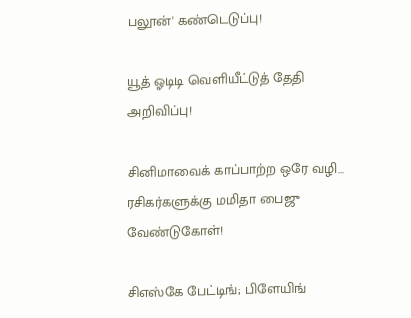பலூன்' கண்டெடுப்பு!

யூத் ஓடிடி வெளியீட்டுத் தேதி அறிவிப்பு!

சினிமாவைக் காப்பாற்ற ஒரே வழி... ரசிகர்களுக்கு மமிதா பைஜு வேண்டுகோள்!

சிஎஸ்கே பேட்டிங்; பிளேயிங்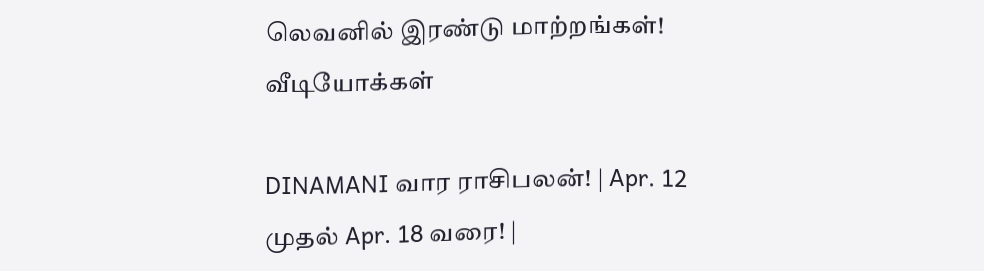லெவனில் இரண்டு மாற்றங்கள்!
வீடியோக்கள்

DINAMANI வார ராசிபலன்! | Apr. 12 முதல் Apr. 18 வரை! |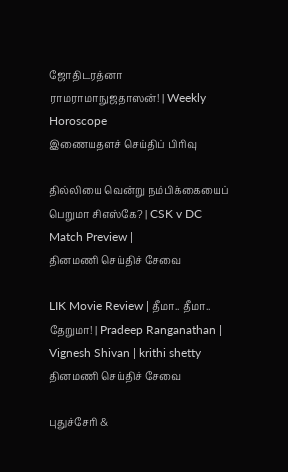ஜோதிடரத்னா ராமராமாநுஜதாஸன்! | Weekly Horoscope
இணையதளச் செய்திப் பிரிவு

தில்லியை வென்று நம்பிக்கையைப் பெறுமா சிஎஸ்கே? | CSK v DC Match Preview |
தினமணி செய்திச் சேவை

LIK Movie Review | தீமா.. தீமா.. தேறுமா! | Pradeep Ranganathan | Vignesh Shivan | krithi shetty
தினமணி செய்திச் சேவை

புதுச்சேரி &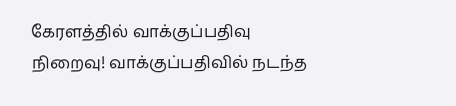கேரளத்தில் வாக்குப்பதிவு நிறைவு! வாக்குப்பதிவில் நடந்த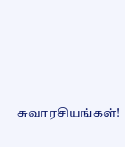சுவாரசியங்கள்!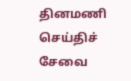தினமணி செய்திச் சேவை